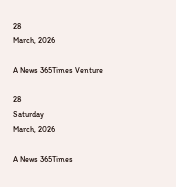28
March, 2026

A News 365Times Venture

28
Saturday
March, 2026

A News 365Times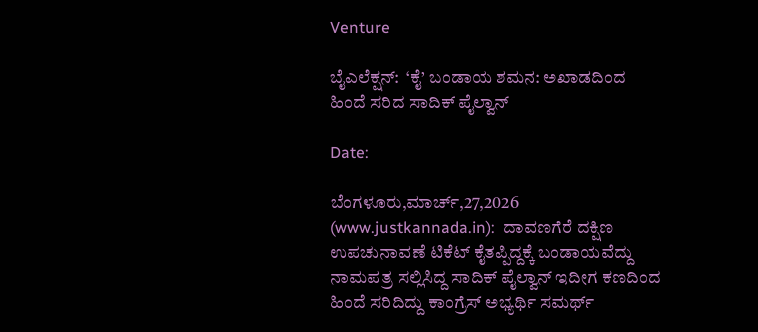Venture

ಬೈಎಲೆಕ್ಷನ್:  ‘ಕೈ’ ಬಂಡಾಯ ಶಮನ: ಅಖಾಡದಿಂದ ಹಿಂದೆ ಸರಿದ ಸಾದಿಕ್ ಪೈಲ್ವಾನ್

Date:

ಬೆಂಗಳೂರು,ಮಾರ್ಚ್,27,2026 (www.justkannada.in):  ದಾವಣಗೆರೆ ದಕ್ಷಿಣ ಉಪಚುನಾವಣೆ ಟಿಕೆಟ್ ಕೈತಪ್ಪಿದ್ದಕ್ಕೆ ಬಂಡಾಯವೆದ್ದು ನಾಮಪತ್ರ ಸಲ್ಲಿಸಿದ್ದ ಸಾದಿಕ್ ಪೈಲ್ವಾನ್ ಇದೀಗ ಕಣದಿಂದ ಹಿಂದೆ ಸರಿದಿದ್ದು ಕಾಂಗ್ರೆಸ್ ಅಭ್ಯರ್ಥಿ ಸಮರ್ಥ್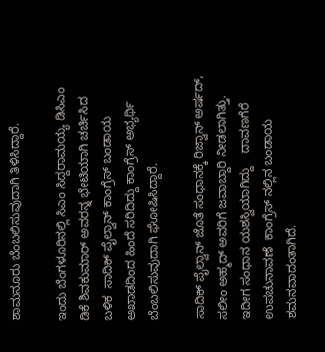ಶಾಮನೂರು ಬೆಂಬಲಿಸುವುದಾಗಿ ತಿಳಿಸಿದ್ದಾರೆ.

ಇಂದು ಬೆಂಗಳೂರಿನಲ್ಲಿ ಸಿಎಂ ಸಿದ್ದರಾಮಯ್ಯ ಡಿಸಿಎಂ ಡಿಕೆ ಶಿವಕುಮಾರ್ ಅವರನ್ನ ಭೇಟಿಯಾಗಿ ಚರ್ಚಿಸಿದ ಬಳಿಕ  ಸಾದಿಕ್ ಪೈಲ್ವಾನ್ ಕಾಂಗ್ರೆಸ್ ಬಂಡಾಯ ಅಖಾಡದಿಂದ ಹಿಂದೆ ಸರಿದಿದ್ದು ಕಾಂಗ್ರೆಸ್ ಅಭ್ಯರ್ಥಿ ಬೆಂಬಲಿಸುವುದಾಗಿ ಘೋಷಿಸಿದ್ದಾರೆ.

ಸಾದಿಕ್ ಪೈಲ್ವಾನ್ ಜೊತೆ ಸಂಧಾನಕ್ಕೆ ರಿಜ್ವಾನ್ ಅರ್ಷದ್,  ಸಲೀಂ ಅಹ್ಮದ್ ಅವರಿಗೆ ಜವಾಬ್ದಾರಿ ನೀಡಲಾಗಿತ್ತು. ಇದೀಗ ಸಂಧಾನ ಯಶಸ್ವಿಯಾಗಿದ್ದು    ದಾವಣಗೆರೆ ಉಪಚುನಾವಣೆ  ಕಾಂಗ್ರೆಸ್ ನಲ್ಲಿನ ಬಂಡಾಯ ಶಮನವಾದಂತಾಗಿದೆ.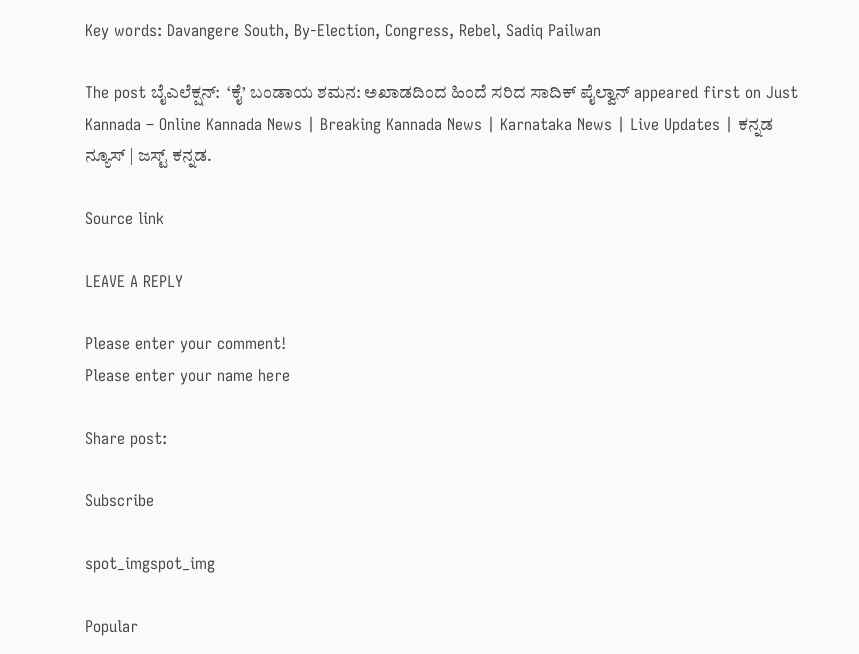Key words: Davangere South, By-Election, Congress, Rebel, Sadiq Pailwan

The post ಬೈಎಲೆಕ್ಷನ್:  ‘ಕೈ’ ಬಂಡಾಯ ಶಮನ: ಅಖಾಡದಿಂದ ಹಿಂದೆ ಸರಿದ ಸಾದಿಕ್ ಪೈಲ್ವಾನ್ appeared first on Just Kannada – Online Kannada News | Breaking Kannada News | Karnataka News | Live Updates | ಕನ್ನಡ ನ್ಯೂಸ್ | ಜಸ್ಟ್ ಕನ್ನಡ.

Source link

LEAVE A REPLY

Please enter your comment!
Please enter your name here

Share post:

Subscribe

spot_imgspot_img

Popular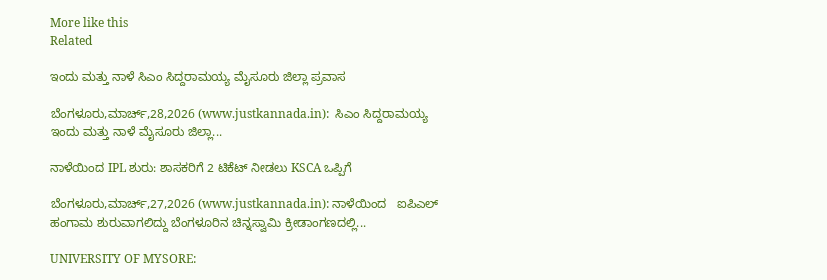More like this
Related

ಇಂದು ಮತ್ತು ನಾಳೆ ಸಿಎಂ ಸಿದ್ದರಾಮಯ್ಯ ಮೈಸೂರು ಜಿಲ್ಲಾ ಪ್ರವಾಸ

ಬೆಂಗಳೂರು,ಮಾರ್ಚ್,28,2026 (www.justkannada.in):  ಸಿಎಂ ಸಿದ್ದರಾಮಯ್ಯ ಇಂದು ಮತ್ತು ನಾಳೆ ಮೈಸೂರು ಜಿಲ್ಲಾ...

ನಾಳೆಯಿಂದ IPL ಶುರು: ಶಾಸಕರಿಗೆ 2 ಟಿಕೆಟ್ ನೀಡಲು KSCA ಒಪ್ಪಿಗೆ

ಬೆಂಗಳೂರು,ಮಾರ್ಚ್,27,2026 (www.justkannada.in): ನಾಳೆಯಿಂದ   ಐಪಿಎಲ್  ಹಂಗಾಮ ಶುರುವಾಗಲಿದ್ದು ಬೆಂಗಳೂರಿನ ಚಿನ್ನಸ್ವಾಮಿ ಕ್ರೀಡಾಂಗಣದಲ್ಲಿ...

UNIVERSITY OF MYSORE: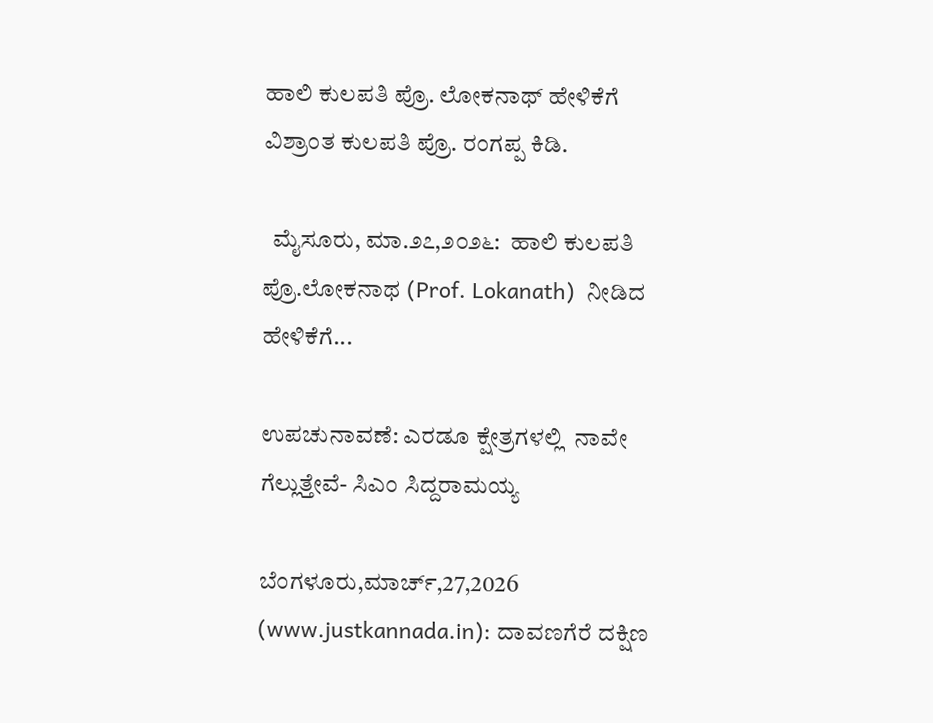ಹಾಲಿ ಕುಲಪತಿ ಪ್ರೊ. ಲೋಕನಾಥ್‌ ಹೇಳಿಕೆಗೆ ವಿಶ್ರಾಂತ ಕುಲಪತಿ ಪ್ರೊ. ರಂಗಪ್ಪ ಕಿಡಿ.

  ಮೈಸೂರು, ಮಾ.೨೭,೨೦೨೬:  ಹಾಲಿ ಕುಲಪತಿ  ಪ್ರೊ.ಲೋಕನಾಥ (Prof. Lokanath)  ನೀಡಿದ ಹೇಳಿಕೆಗೆ...

ಉಪಚುನಾವಣೆ: ಎರಡೂ ಕ್ಷೇತ್ರಗಳಲ್ಲಿ  ನಾವೇ ಗೆಲ್ಲುತ್ತೇವೆ- ಸಿಎಂ ಸಿದ್ದರಾಮಯ್ಯ

ಬೆಂಗಳೂರು,ಮಾರ್ಚ್,27,2026 (www.justkannada.in): ದಾವಣಗೆರೆ ದಕ್ಷಿಣ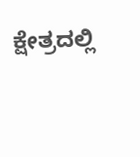ಕ್ಷೇತ್ರದಲ್ಲಿ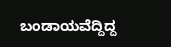ಬಂಡಾಯವೆದ್ದಿದ್ದ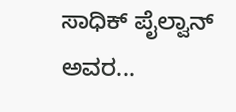ಸಾಧಿಕ್ ಪೈಲ್ವಾನ್ ಅವರ...